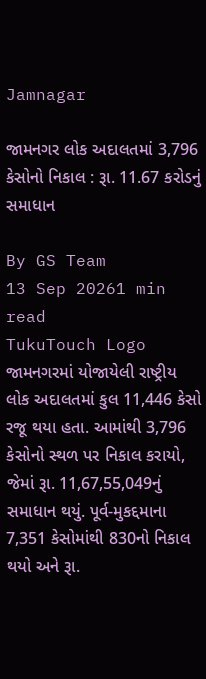Jamnagar

જામનગર લોક અદાલતમાં 3,796 કેસોનો નિકાલ : રૂા. 11.67 કરોડનું સમાધાન

By GS Team
13 Sep 20261 min read
TukuTouch Logo
જામનગરમાં યોજાયેલી રાષ્ટ્રીય લોક અદાલતમાં કુલ 11,446 કેસો રજૂ થયા હતા. આમાંથી 3,796 કેસોનો સ્થળ પર નિકાલ કરાયો, જેમાં રૂા. 11,67,55,049નું સમાધાન થયું. પૂર્વ-મુકદ્દમાના 7,351 કેસોમાંથી 830નો નિકાલ થયો અને રૂા.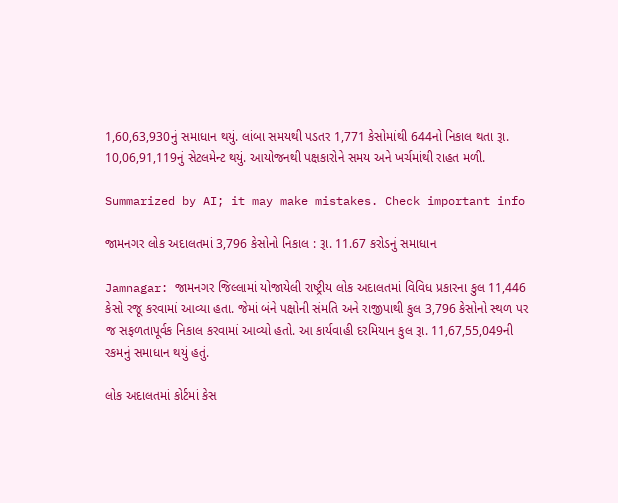1,60,63,930નું સમાધાન થયું. લાંબા સમયથી પડતર 1,771 કેસોમાંથી 644નો નિકાલ થતા રૂા. 10,06,91,119નું સેટલમેન્ટ થયું. આયોજનથી પક્ષકારોને સમય અને ખર્ચમાંથી રાહત મળી.

Summarized by AI; it may make mistakes. Check important info

જામનગર લોક અદાલતમાં 3,796 કેસોનો નિકાલ : રૂા. 11.67 કરોડનું સમાધાન

Jamnagar: જામનગર જિલ્લામાં યોજાયેલી રાષ્ટ્રીય લોક અદાલતમાં વિવિધ પ્રકારના કુલ 11,446 કેસો રજૂ કરવામાં આવ્યા હતા. જેમાં બંને પક્ષોની સંમતિ અને રાજીપાથી કુલ 3,796 કેસોનો સ્થળ પર જ સફળતાપૂર્વક નિકાલ કરવામાં આવ્યો હતો. આ કાર્યવાહી દરમિયાન કુલ રૂા. 11,67,55,049ની રકમનું સમાધાન થયું હતું.

લોક અદાલતમાં કોર્ટમાં કેસ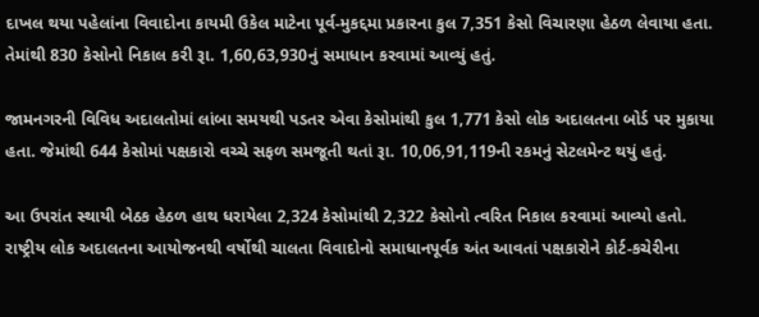દાખલ થયા પહેલાંના વિવાદોના કાયમી ઉકેલ માટેના પૂર્વ-મુકદ્દમા પ્રકારના કુલ 7,351 કેસો વિચારણા હેઠળ લેવાયા હતા. તેમાંથી 830 કેસોનો નિકાલ કરી રૂા. 1,60,63,930નું સમાધાન કરવામાં આવ્યું હતું.

જામનગરની વિવિધ અદાલતોમાં લાંબા સમયથી પડતર એવા કેસોમાંથી કુલ 1,771 કેસો લોક અદાલતના બોર્ડ પર મુકાયા હતા. જેમાંથી 644 કેસોમાં પક્ષકારો વચ્ચે સફળ સમજૂતી થતાં રૂા. 10,06,91,119ની રકમનું સેટલમેન્ટ થયું હતું.

આ ઉપરાંત સ્થાયી બેઠક હેઠળ હાથ ધરાયેલા 2,324 કેસોમાંથી 2,322 કેસોનો ત્વરિત નિકાલ કરવામાં આવ્યો હતો. રાષ્ટ્રીય લોક અદાલતના આયોજનથી વર્ષોથી ચાલતા વિવાદોનો સમાધાનપૂર્વક અંત આવતાં પક્ષકારોને કોર્ટ-કચેરીના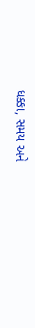ધક્કા, સમય અને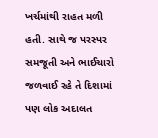ખર્ચમાંથી રાહત મળી હતી. સાથે જ પરસ્પર સમજૂતી અને ભાઈચારો જળવાઈ રહે તે દિશામાં પણ લોક અદાલત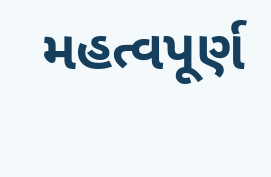મહત્વપૂર્ણ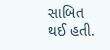સાબિત થઈ હતી.